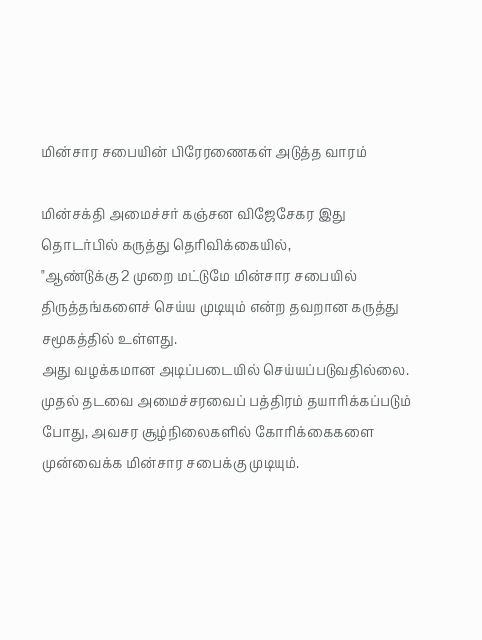மின்சார சபையின் பிரேரணைகள் அடுத்த வாரம்

மின்சக்தி அமைச்சர் கஞ்சன விஜேசேகர இது தொடர்பில் கருத்து தெரிவிக்கையில்,
"ஆண்டுக்கு 2 முறை மட்டுமே மின்சார சபையில் திருத்தங்களைச் செய்ய முடியும் என்ற தவறான கருத்து சமூகத்தில் உள்ளது.
அது வழக்கமான அடிப்படையில் செய்யப்படுவதில்லை.
முதல் தடவை அமைச்சரவைப் பத்திரம் தயாரிக்கப்படும் போது, அவசர சூழ்நிலைகளில் கோரிக்கைகளை முன்வைக்க மின்சார சபைக்கு முடியும்.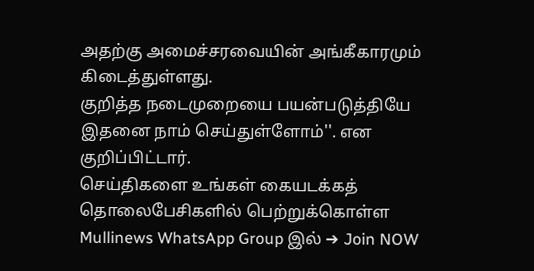அதற்கு அமைச்சரவையின் அங்கீகாரமும் கிடைத்துள்ளது.
குறித்த நடைமுறையை பயன்படுத்தியே இதனை நாம் செய்துள்ளோம்''. என குறிப்பிட்டார்.
செய்திகளை உங்கள் கையடக்கத் தொலைபேசிகளில் பெற்றுக்கொள்ள Mullinews WhatsApp Group இல் ➔ Join NOW